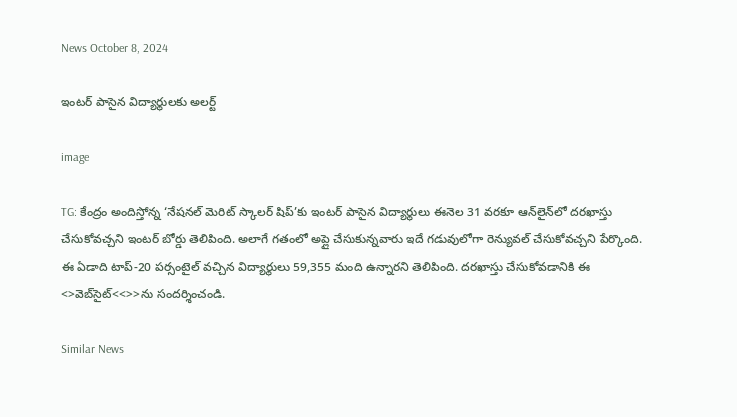News October 8, 2024

ఇంటర్ పాసైన విద్యార్థులకు అలర్ట్

image

TG: కేంద్రం అందిస్తోన్న ‘నేషనల్ మెరిట్ స్కాలర్ షిప్’కు ఇంటర్ పాసైన విద్యార్థులు ఈనెల 31 వరకూ ఆన్‌లైన్‌లో దరఖాస్తు చేసుకోవచ్చని ఇంటర్ బోర్డు తెలిపింది. అలాగే గతంలో అప్లై చేసుకున్నవారు ఇదే గడువులోగా రెన్యువల్ చేసుకోవచ్చని పేర్కొంది. ఈ ఏడాది టాప్-20 పర్సంటైల్ వచ్చిన విద్యార్థులు 59,355 మంది ఉన్నారని తెలిపింది. దరఖాస్తు చేసుకోవడానికి ఈ <>వెబ్‌సైట్‌<<>>ను సందర్శించండి.

Similar News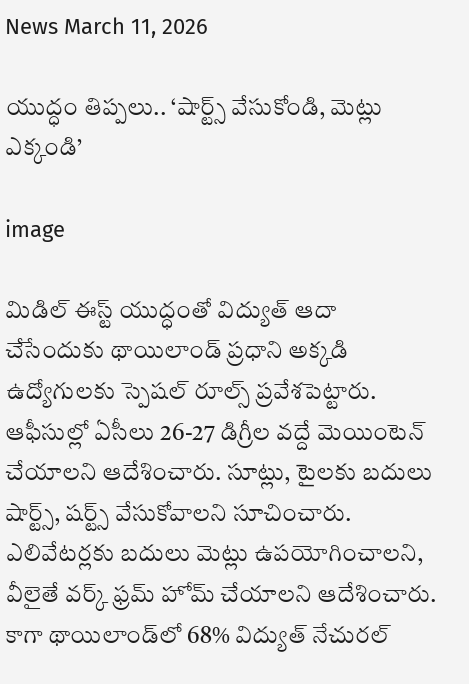News March 11, 2026

యుద్ధం తిప్పలు.. ‘షార్ట్స్ వేసుకోండి, మెట్లు ఎక్కండి’

image

మిడిల్ ఈస్ట్ యుద్ధంతో విద్యుత్ ఆదా చేసేందుకు థాయిలాండ్ ప్రధాని అక్కడి ఉద్యోగులకు స్పెషల్ రూల్స్ ప్రవేశపెట్టారు. ఆఫీసుల్లో ఏసీలు 26-27 డిగ్రీల వద్దే మెయింటెన్ చేయాలని ఆదేశించారు. సూట్లు, టైలకు బదులు షార్ట్స్, షర్ట్స్ వేసుకోవాలని సూచించారు. ఎలివేటర్లకు బదులు మెట్లు ఉపయోగించాలని, వీలైతే వర్క్ ఫ్రమ్ హోమ్ చేయాలని ఆదేశించారు. కాగా థాయిలాండ్‌లో 68% విద్యుత్ నేచురల్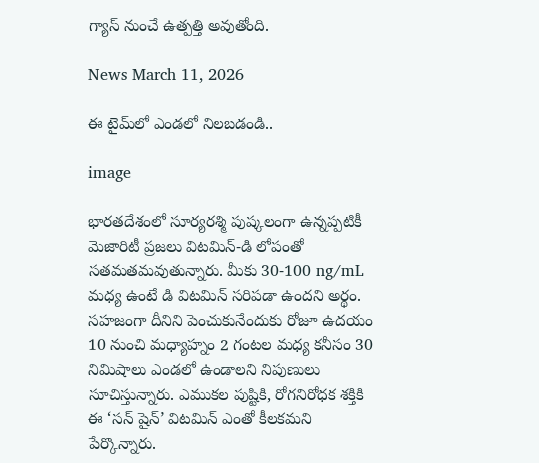గ్యాస్ నుంచే ఉత్పత్తి అవుతోంది.

News March 11, 2026

ఈ టైమ్‌లో ఎండలో నిలబడండి..

image

భారతదేశంలో సూర్యరశ్మి పుష్కలంగా ఉన్నప్పటికీ మెజారిటీ ప్రజలు విటమిన్-డి లోపంతో సతమతమవుతున్నారు. మీకు 30-100 ng/mL మధ్య ఉంటే డి విటమిన్ సరిపడా ఉందని అర్థం. సహజంగా దీనిని పెంచుకునేందుకు రోజూ ఉదయం 10 నుంచి మధ్యాహ్నం 2 గంటల మధ్య కనీసం 30 నిమిషాలు ఎండలో ఉండాలని నిపుణులు సూచిస్తున్నారు. ఎముకల పుష్టికి, రోగనిరోధక శక్తికి ఈ ‘సన్ షైన్’ విటమిన్ ఎంతో కీలకమని పేర్కొన్నారు.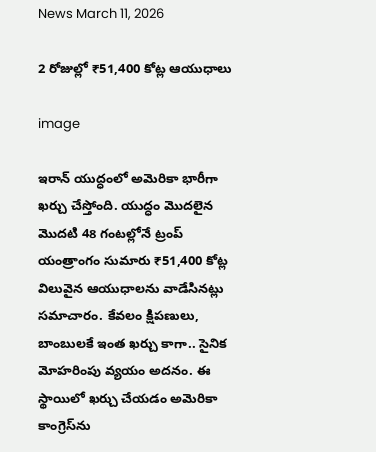News March 11, 2026

2 రోజుల్లో ₹51,400 కోట్ల ఆయుధాలు

image

ఇరాన్ యుద్ధంలో అమెరికా భారీగా ఖర్చు చేస్తోంది. యుద్ధం మొదలైన మొదటి 48 గంటల్లోనే ట్రంప్ యంత్రాంగం సుమారు ₹51,400 కోట్ల విలువైన ఆయుధాలను వాడేసినట్లు సమాచారం. కేవలం క్షిపణులు, బాంబులకే ఇంత ఖర్చు కాగా.. సైనిక మోహరింపు వ్యయం అదనం. ఈ స్థాయిలో ఖర్చు చేయడం అమెరికా కాంగ్రెస్‌ను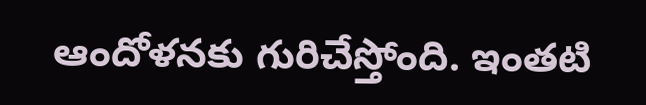ఆందోళనకు గురిచేస్తోంది. ఇంతటి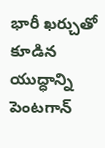భారీ ఖర్చుతో కూడిన యుద్ధాన్ని పెంటగాన్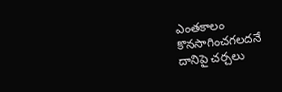ఎంతకాలం కొనసాగించగలదనే దానిపై చర్చలు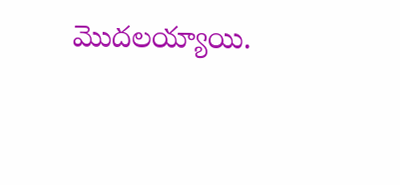మొదలయ్యాయి.